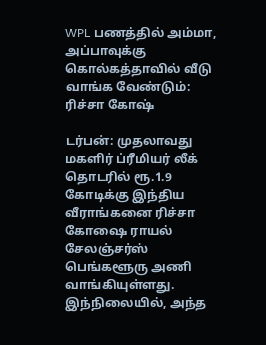WPL பணத்தில் அம்மா, அப்பாவுக்கு கொல்கத்தாவில் வீடு வாங்க வேண்டும்: ரிச்சா கோஷ்

டர்பன்: முதலாவது மகளிர் ப்ரீமியர் லீக் தொடரில் ரூ.1.9 கோடிக்கு இந்திய வீராங்கனை ரிச்சா கோஷை ராயல் சேலஞ்சர்ஸ் பெங்களூரு அணி வாங்கியுள்ளது. இந்நிலையில், அந்த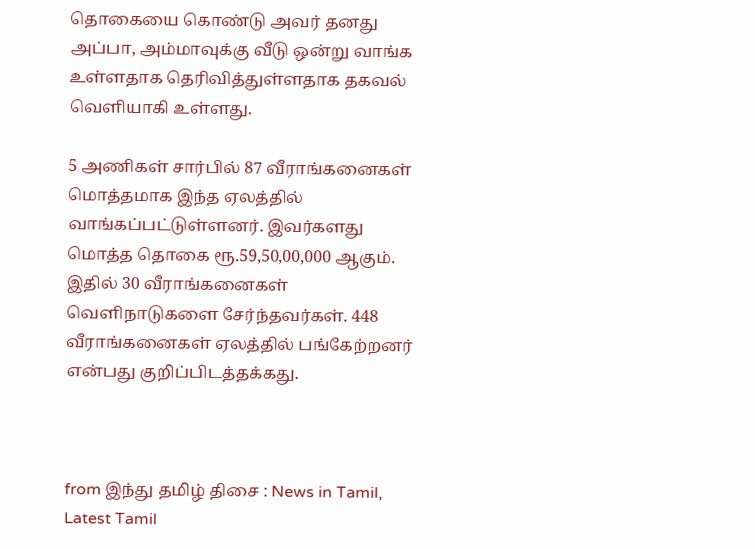தொகையை கொண்டு அவர் தனது அப்பா, அம்மாவுக்கு வீடு ஒன்று வாங்க உள்ளதாக தெரிவித்துள்ளதாக தகவல் வெளியாகி உள்ளது.

5 அணிகள் சார்பில் 87 வீராங்கனைகள் மொத்தமாக இந்த ஏலத்தில் வாங்கப்பட்டுள்ளனர். இவர்களது மொத்த தொகை ரூ.59,50,00,000 ஆகும். இதில் 30 வீராங்கனைகள் வெளிநாடுகளை சேர்ந்தவர்கள். 448 வீராங்கனைகள் ஏலத்தில் பங்கேற்றனர் என்பது குறிப்பிடத்தக்கது.



from இந்து தமிழ் திசை : News in Tamil, Latest Tamil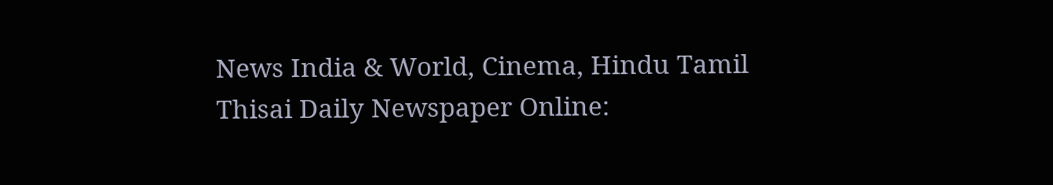News India & World, Cinema, Hindu Tamil Thisai Daily Newspaper Online: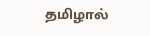தமிழால்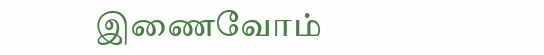இணைவோம்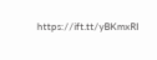https://ift.tt/yBKmxRI